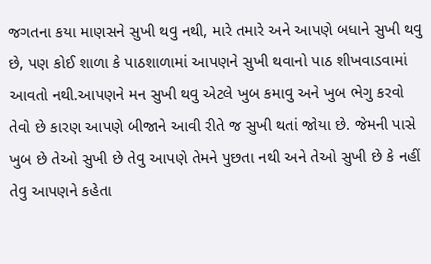જગતના કયા માણસને સુખી થવુ નથી, મારે તમારે અને આપણે બધાને સુખી થવુ છે, પણ કોઈ શાળા કે પાઠશાળામાં આપણને સુખી થવાનો પાઠ શીખવાડવામાં આવતો નથી.આપણને મન સુખી થવુ એટલે ખુબ કમાવુ અને ખુબ ભેગુ કરવો તેવો છે કારણ આપણે બીજાને આવી રીતે જ સુખી થતાં જોયા છે. જેમની પાસે ખુબ છે તેઓ સુખી છે તેવુ આપણે તેમને પુછતા નથી અને તેઓ સુખી છે કે નહીં તેવુ આપણને કહેતા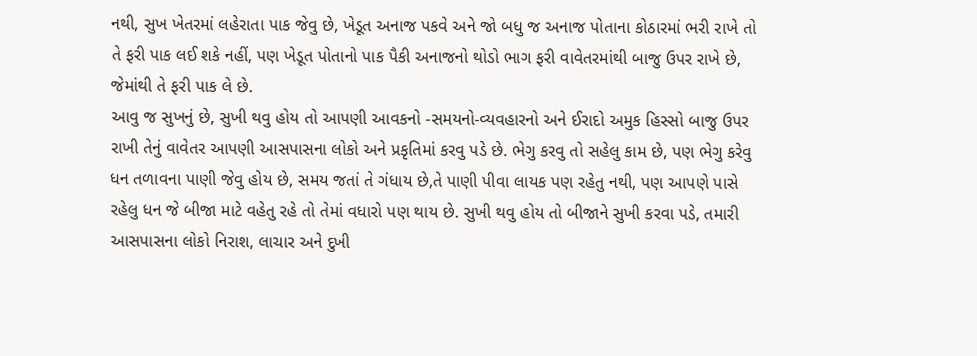નથી, સુખ ખેતરમાં લહેરાતા પાક જેવુ છે, ખેડૂત અનાજ પકવે અને જો બધુ જ અનાજ પોતાના કોઠારમાં ભરી રાખે તો તે ફરી પાક લઈ શકે નહીં, પણ ખેડૂત પોતાનો પાક પૈકી અનાજનો થોડો ભાગ ફરી વાવેતરમાંથી બાજુ ઉપર રાખે છે, જેમાંથી તે ફરી પાક લે છે.
આવુ જ સુખનું છે, સુખી થવુ હોય તો આપણી આવકનો -સમયનો-વ્યવહારનો અને ઈરાદો અમુક હિસ્સો બાજુ ઉપર રાખી તેનું વાવેતર આપણી આસપાસના લોકો અને પ્રકૃતિમાં કરવુ પડે છે. ભેગુ કરવુ તો સહેલુ કામ છે, પણ ભેગુ કરેવુ ધન તળાવના પાણી જેવુ હોય છે, સમય જતાં તે ગંધાય છે,તે પાણી પીવા લાયક પણ રહેતુ નથી, પણ આપણે પાસે રહેલુ ધન જે બીજા માટે વહેતુ રહે તો તેમાં વધારો પણ થાય છે. સુખી થવુ હોય તો બીજાને સુખી કરવા પડે, તમારી આસપાસના લોકો નિરાશ, લાચાર અને દુખી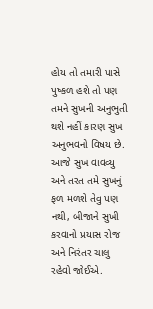હોય તો તમારી પાસે પુષ્કળ હશે તો પણ તમને સુખની અનુભુતી થશે નહીં કારણ સુખ અનુભવનો વિષય છે.
આજે સુખ વાવવ્યુ અને તરત તમે સુખનું ફળ મળશે તેવુ પણ નથી, બીજાને સુખી કરવાનો પ્રયાસ રોજ અને નિરંતર ચાલુ રહેવો જોઈએ.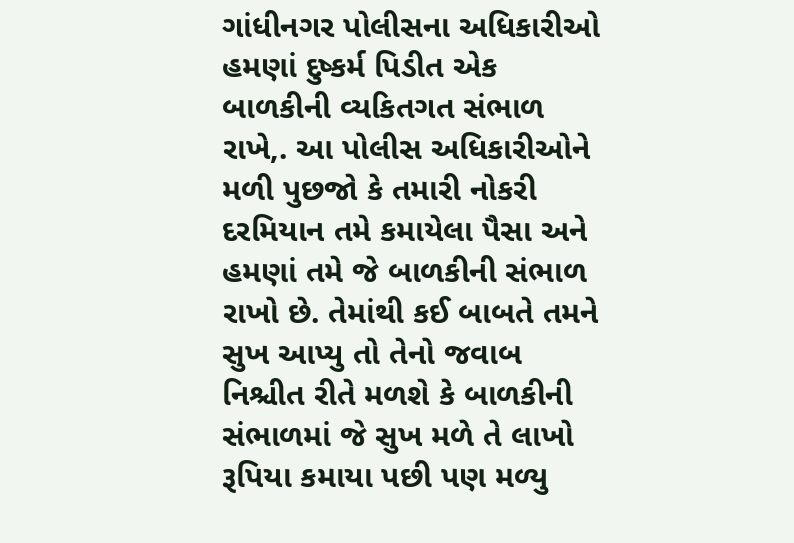ગાંધીનગર પોલીસના અધિકારીઓ હમણાં દુષ્કર્મ પિડીત એક બાળકીની વ્યકિતગત સંભાળ રાખે,. આ પોલીસ અધિકારીઓને મળી પુછજો કે તમારી નોકરી દરમિયાન તમે કમાયેલા પૈસા અને હમણાં તમે જે બાળકીની સંભાળ રાખો છે. તેમાંથી કઈ બાબતે તમને સુખ આપ્યુ તો તેનો જવાબ નિશ્ચીત રીતે મળશે કે બાળકીની સંભાળમાં જે સુખ મળે તે લાખો રૂપિયા કમાયા પછી પણ મળ્યુ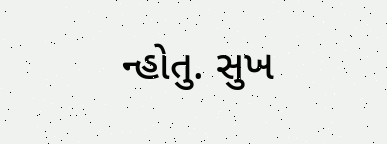ન્હોતુ. સુખ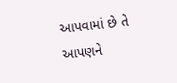આપવામાં છે તે આપણને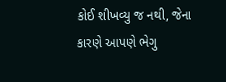કોઈ શીખવ્યુ જ નથી, જેના કારણે આપણે ભેગુ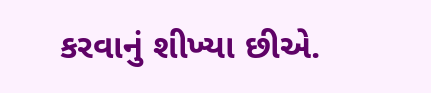કરવાનું શીખ્યા છીએ.